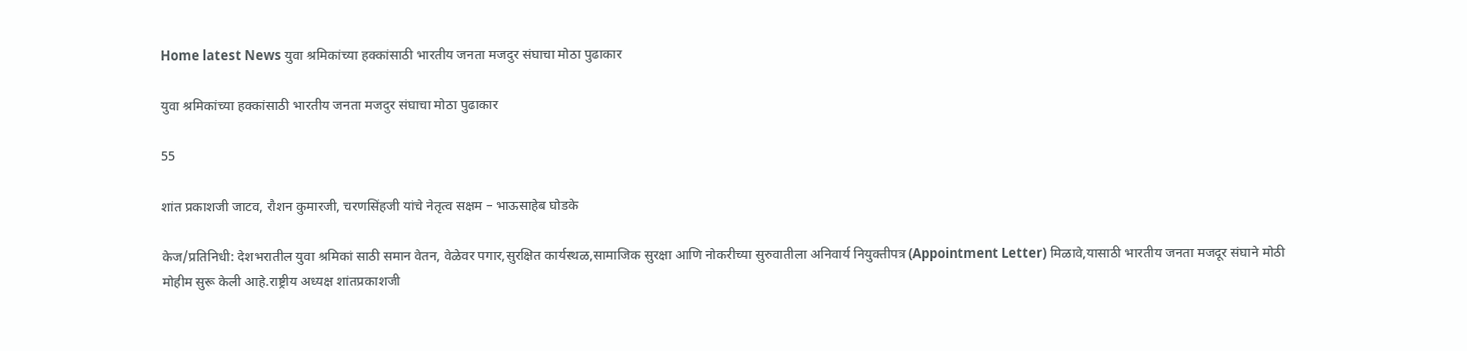Home latest News युवा श्रमिकांच्या हक्कांसाठी भारतीय जनता मजदुर संघाचा मोठा पुढाकार

युवा श्रमिकांच्या हक्कांसाठी भारतीय जनता मजदुर संघाचा मोठा पुढाकार

55

शांत प्रकाशजी जाटव, रौशन कुमारजी, चरणसिंहजी यांचे नेतृत्व सक्षम – भाऊसाहेब घोडके

केज/प्रतिनिधी: देशभरातील युवा श्रमिकां साठी समान वेतन, वेळेवर पगार,सुरक्षित कार्यस्थळ,सामाजिक सुरक्षा आणि नोकरीच्या सुरुवातीला अनिवार्य नियुक्तीपत्र (Appointment Letter) मिळावे,यासाठी भारतीय जनता मजदूर संघाने मोठी मोहीम सुरू केली आहे.राष्ट्रीय अध्यक्ष शांतप्रकाशजी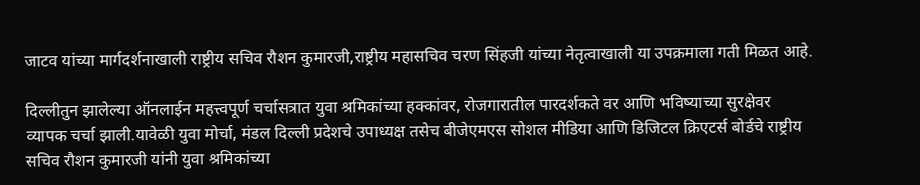जाटव यांच्या मार्गदर्शनाखाली राष्ट्रीय सचिव रौशन कुमारजी,राष्ट्रीय महासचिव चरण सिंहजी यांच्या नेतृत्वाखाली या उपक्रमाला गती मिळत आहे.

दिल्लीतुन झालेल्या ऑनलाईन महत्त्वपूर्ण चर्चासत्रात युवा श्रमिकांच्या हक्कांवर, रोजगारातील पारदर्शकते वर आणि भविष्याच्या सुरक्षेवर व्यापक चर्चा झाली.यावेळी युवा मोर्चा, मंडल दिल्ली प्रदेशचे उपाध्यक्ष तसेच बीजेएमएस सोशल मीडिया आणि डिजिटल क्रिएटर्स बोर्डचे राष्ट्रीय सचिव रौशन कुमारजी यांनी युवा श्रमिकांच्या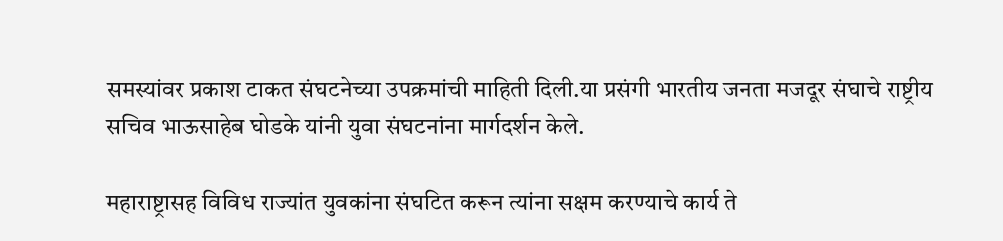समस्यांवर प्रकाश टाकत संघटनेच्या उपक्रमांची माहिती दिली.या प्रसंगी भारतीय जनता मजदूर संघाचे राष्ट्रीय सचिव भाऊसाहेब घोडके यांनी युवा संघटनांना मार्गदर्शन केले.

महाराष्ट्रासह विविध राज्यांत युवकांना संघटित करून त्यांना सक्षम करण्याचे कार्य ते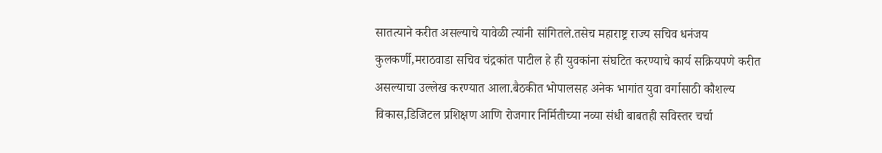सातत्याने करीत असल्याचे यावेळी त्यांनी सांगितले.तसेच महाराष्ट्र राज्य सचिव धनंजय कुलकर्णी,मराठवाडा सचिव चंद्रकांत पाटील हे ही युवकांना संघटित करण्याचे कार्य सक्रियपणे करीत असल्याचा उल्लेख करण्यात आला.बैठकीत भोपालसह अनेक भागांत युवा वर्गासाठी कौशल्य विकास,डिजिटल प्रशिक्षण आणि रोजगार निर्मितीच्या नव्या संधी बाबतही सविस्तर चर्चा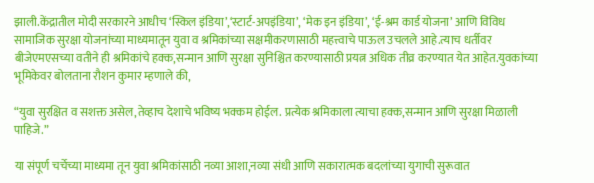झाली.केंद्रातील मोदी सरकारने आधीच ‘स्किल इंडिया’,‘स्टार्ट-अपइंडिया’, ‘मेक इन इंडिया’, ‘ई-श्रम कार्ड योजना’ आणि विविध सामाजिक सुरक्षा योजनांच्या माध्यमातून युवा व श्रमिकांच्या सक्षमीकरणासाठी महत्त्वाचे पाऊल उचलले आहे.त्याच धर्तीवर बीजेएमएसच्या वतीने ही श्रमिकांचे हक्क,सन्मान आणि सुरक्षा सुनिश्चित करण्यासाठी प्रयत्न अधिक तीव्र करण्यात येत आहेत.युवकांच्या भूमिकेवर बोलताना रौशन कुमार म्हणाले की,

“युवा सुरक्षित व सशक्त असेल,तेव्हाच देशाचे भविष्य भक्कम होईल. प्रत्येक श्रमिकाला त्याचा हक्क,सन्मान आणि सुरक्षा मिळाली पाहिजे.”

या संपूर्ण चर्चेच्या माध्यमा तून युवा श्रमिकांसाठी नव्या आशा,नव्या संधी आणि सकारात्मक बदलांच्या युगाची सुरूवात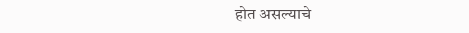होत असल्याचे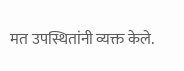मत उपस्थितांनी व्यक्त केले.